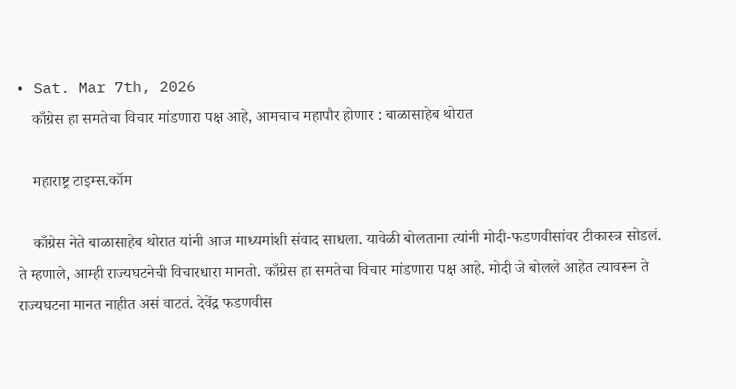• Sat. Mar 7th, 2026
    काँग्रेस हा समतेचा विचार मांडणारा पक्ष आहे, आमचाच महापौर होणार : बाळासाहेब थोरात

    महाराष्ट्र टाइम्स.कॉम

    काँग्रेस नेते बाळासाहेब थोरात यांनी आज माध्यमांशी संवाद साधला. यावेळी बोलताना त्यांनी मोदी-फडणवीसांवर टीकास्त्र सोडलं. ते म्हणाले, आम्ही राज्यघटनेची विचारधारा मानतो. काँग्रेस हा समतेचा विचार मांडणारा पक्ष आहे. मोदी जे बोलले आहेत त्यावरून ते राज्यघटना मानत नाहीत असं वाटतं. देवेंद्र फडणवीस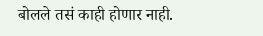बोलले तसं काही होणार नाही.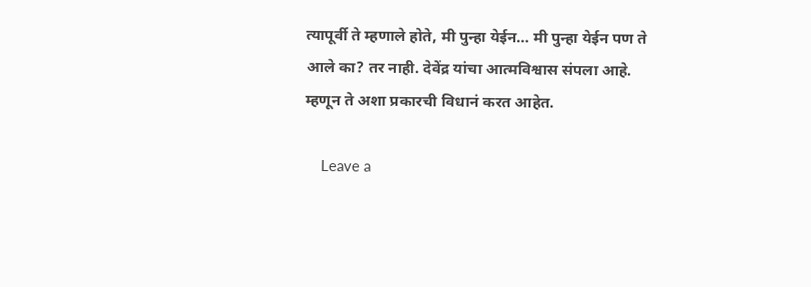त्यापूर्वी ते म्हणाले होते, मी पुन्हा येईन… मी पुन्हा येईन पण ते आले का? तर नाही. देवेंद्र यांचा आत्मविश्वास संपला आहे. म्हणून ते अशा प्रकारची विधानं करत आहेत.

    Leave a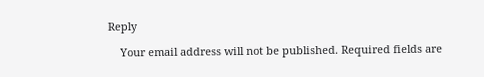Reply

    Your email address will not be published. Required fields are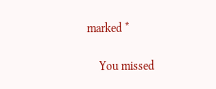marked *

    You missed